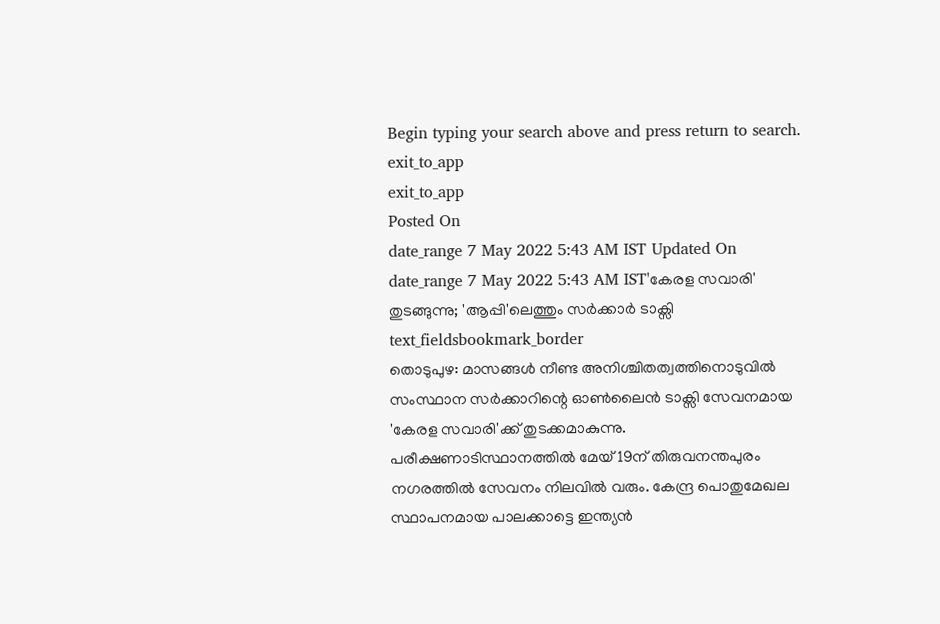Begin typing your search above and press return to search.
exit_to_app
exit_to_app
Posted On
date_range 7 May 2022 5:43 AM IST Updated On
date_range 7 May 2022 5:43 AM IST'കേരള സവാരി' തുടങ്ങുന്നു; 'ആപ്പി'ലെത്തും സർക്കാർ ടാക്സി
text_fieldsbookmark_border
തൊടുപുഴ: മാസങ്ങൾ നീണ്ട അനിശ്ചിതത്വത്തിനൊടുവിൽ സംസ്ഥാന സർക്കാറിന്റെ ഓൺലൈൻ ടാക്സി സേവനമായ 'കേരള സവാരി'ക്ക് തുടക്കമാകുന്നു. പരീക്ഷണാടിസ്ഥാനത്തിൽ മേയ് 19ന് തിരുവനന്തപുരം നഗരത്തിൽ സേവനം നിലവിൽ വരും. കേന്ദ്ര പൊതുമേഖല സ്ഥാപനമായ പാലക്കാട്ടെ ഇന്ത്യൻ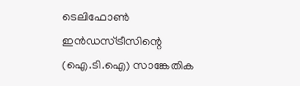ടെലിഫോൺ ഇൻഡസ്ട്രീസിന്റെ (ഐ.ടി.ഐ) സാങ്കേതിക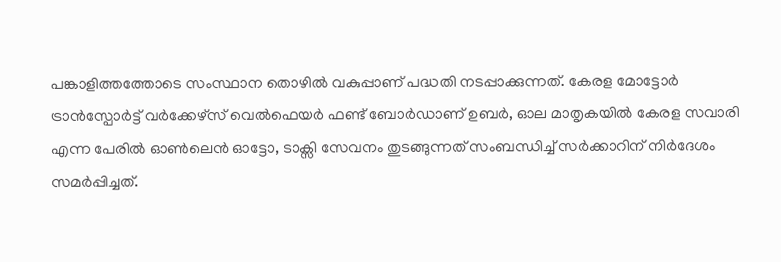പങ്കാളിത്തത്തോടെ സംസ്ഥാന തൊഴിൽ വകുപ്പാണ് പദ്ധതി നടപ്പാക്കുന്നത്. കേരള മോട്ടോർ ട്രാൻസ്പോർട്ട് വർക്കേഴ്സ് വെൽഫെയർ ഫണ്ട് ബോർഡാണ് ഉബർ, ഓല മാതൃകയിൽ കേരള സവാരി എന്ന പേരിൽ ഓൺലെൻ ഓട്ടോ, ടാക്സി സേവനം തുടങ്ങുന്നത് സംബന്ധിച്ച് സർക്കാറിന് നിർദേശം സമർപ്പിച്ചത്.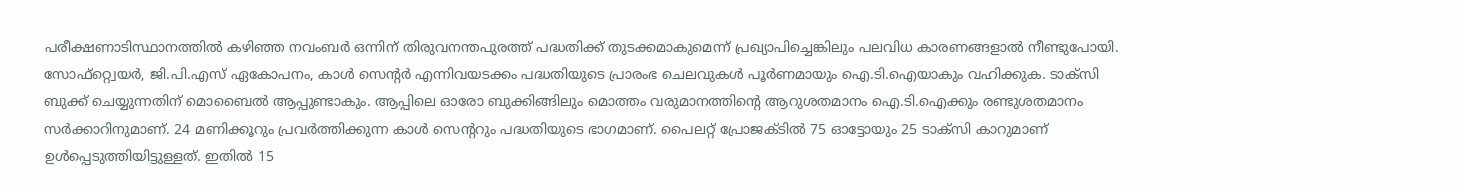പരീക്ഷണാടിസ്ഥാനത്തിൽ കഴിഞ്ഞ നവംബർ ഒന്നിന് തിരുവനന്തപുരത്ത് പദ്ധതിക്ക് തുടക്കമാകുമെന്ന് പ്രഖ്യാപിച്ചെങ്കിലും പലവിധ കാരണങ്ങളാൽ നീണ്ടുപോയി. സോഫ്റ്റ്വെയർ, ജി.പി.എസ് ഏകോപനം, കാൾ സെന്റർ എന്നിവയടക്കം പദ്ധതിയുടെ പ്രാരംഭ ചെലവുകൾ പൂർണമായും ഐ.ടി.ഐയാകും വഹിക്കുക. ടാക്സി ബുക്ക് ചെയ്യുന്നതിന് മൊബൈൽ ആപ്പുണ്ടാകും. ആപ്പിലെ ഓരോ ബുക്കിങ്ങിലും മൊത്തം വരുമാനത്തിന്റെ ആറുശതമാനം ഐ.ടി.ഐക്കും രണ്ടുശതമാനം സർക്കാറിനുമാണ്. 24 മണിക്കൂറും പ്രവർത്തിക്കുന്ന കാൾ സെന്ററും പദ്ധതിയുടെ ഭാഗമാണ്. പൈലറ്റ് പ്രോജക്ടിൽ 75 ഓട്ടോയും 25 ടാക്സി കാറുമാണ് ഉൾപ്പെടുത്തിയിട്ടുള്ളത്. ഇതിൽ 15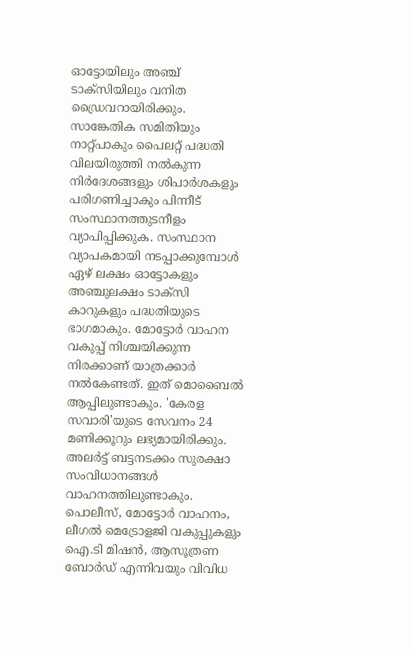ഓട്ടോയിലും അഞ്ച് ടാക്സിയിലും വനിത ഡ്രൈവറായിരിക്കും. സാങ്കേതിക സമിതിയും നാറ്റ്പാകും പൈലറ്റ് പദ്ധതി വിലയിരുത്തി നൽകുന്ന നിർദേശങ്ങളും ശിപാർശകളും പരിഗണിച്ചാകും പിന്നീട് സംസ്ഥാനത്തുടനീളം വ്യാപിപ്പിക്കുക. സംസ്ഥാന വ്യാപകമായി നടപ്പാക്കുമ്പോൾ ഏഴ് ലക്ഷം ഓട്ടോകളും അഞ്ചുലക്ഷം ടാക്സി കാറുകളും പദ്ധതിയുടെ ഭാഗമാകും. മോട്ടോർ വാഹന വകുപ്പ് നിശ്ചയിക്കുന്ന നിരക്കാണ് യാത്രക്കാർ നൽകേണ്ടത്. ഇത് മൊബൈൽ ആപ്പിലുണ്ടാകും. 'കേരള സവാരി'യുടെ സേവനം 24 മണിക്കൂറും ലഭ്യമായിരിക്കും. അലർട്ട് ബട്ടനടക്കം സുരക്ഷാ സംവിധാനങ്ങൾ വാഹനത്തിലുണ്ടാകും. പൊലീസ്, മോട്ടോർ വാഹനം, ലീഗൽ മെട്രോളജി വകുപ്പുകളും ഐ.ടി മിഷൻ, ആസൂത്രണ ബോർഡ് എന്നിവയും വിവിധ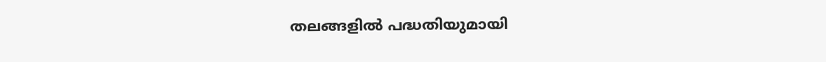തലങ്ങളിൽ പദ്ധതിയുമായി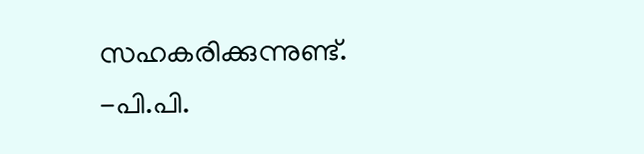സഹകരിക്കുന്നുണ്ട്. -പി.പി.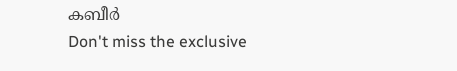കബീർ
Don't miss the exclusive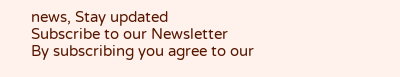news, Stay updated
Subscribe to our Newsletter
By subscribing you agree to our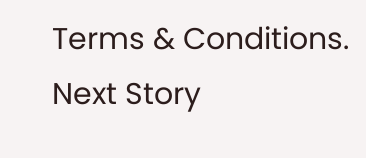Terms & Conditions.
Next Story